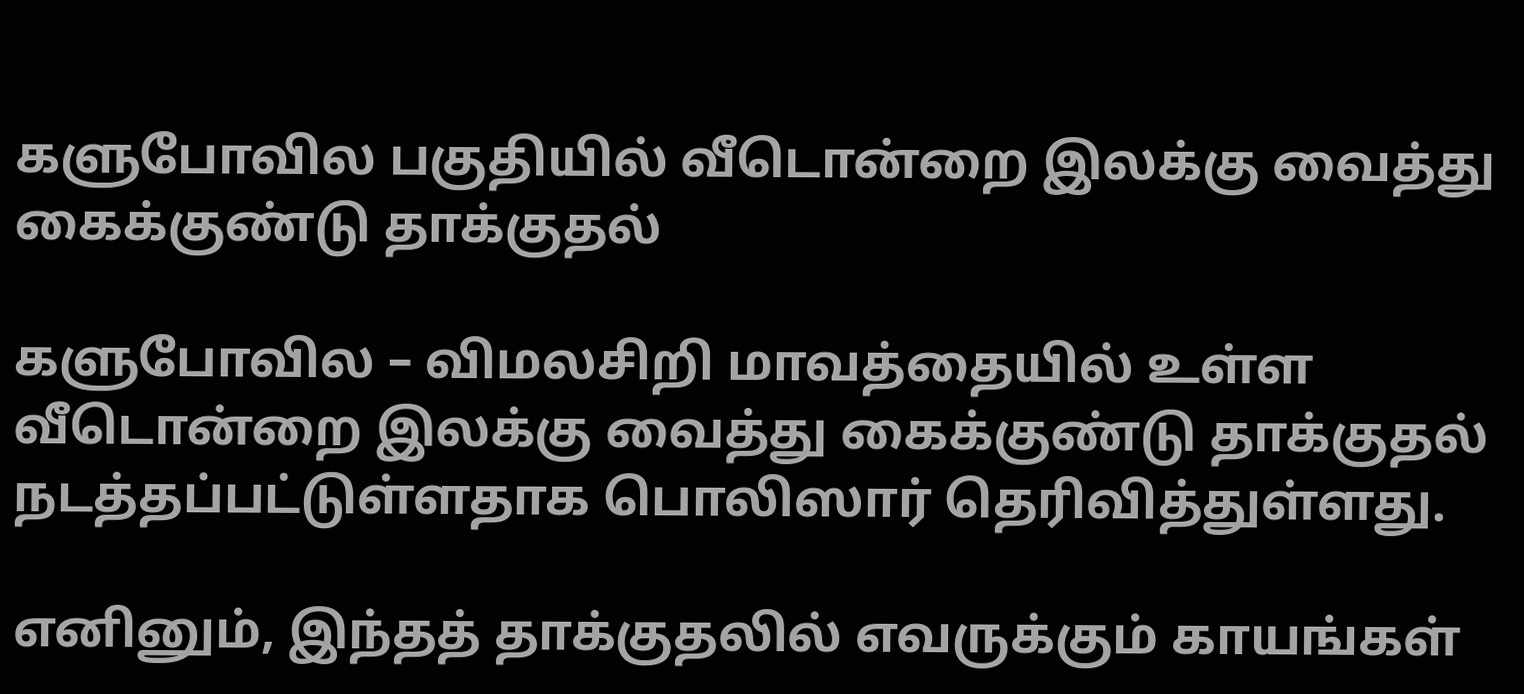களுபோவில பகுதியில் வீடொன்றை இலக்கு வைத்து கைக்குண்டு தாக்குதல்

களுபோவில – விமலசிறி மாவத்தையில் உள்ள வீடொன்றை இலக்கு வைத்து கைக்குண்டு தாக்குதல் நடத்தப்பட்டுள்ளதாக பொலிஸார் தெரிவித்துள்ளது.

எனினும், இந்தத் தாக்குதலில் எவருக்கும் காயங்கள்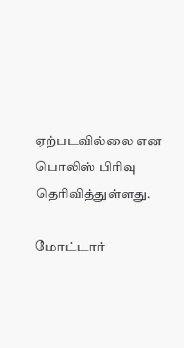ஏற்படவில்லை என பொலிஸ் பிரிவு தெரிவித்துள்ளது.

மோட்டார்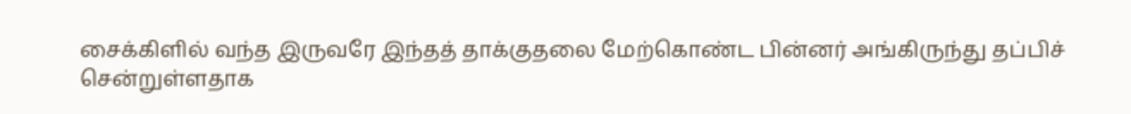சைக்கிளில் வந்த இருவரே இந்தத் தாக்குதலை மேற்கொண்ட பின்னர் அங்கிருந்து தப்பிச் சென்றுள்ளதாக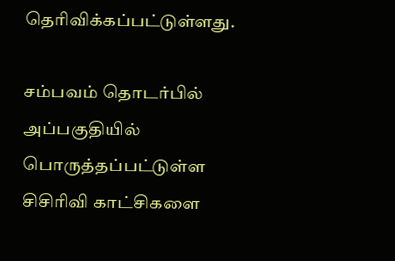தெரிவிக்கப்பட்டுள்ளது.

சம்பவம் தொடர்பில் அப்பகுதியில் பொருத்தப்பட்டுள்ள சிசிரிவி காட்சிகளை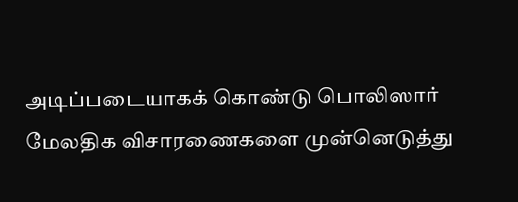அடிப்படையாகக் கொண்டு பொலிஸார் மேலதிக விசாரணைகளை முன்னெடுத்து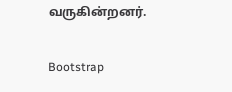வருகின்றனர்.

Bootstrap